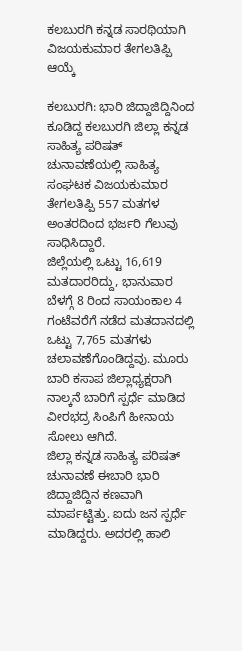ಕಲಬುರಗಿ ಕನ್ನಡ ಸಾರಥಿಯಾಗಿ ವಿಜಯಕುಮಾರ ತೇಗಲತಿಪ್ಪಿ ಆಯ್ಕೆ

ಕಲಬುರಗಿ: ಭಾರಿ ಜಿದ್ದಾಜಿದ್ದಿನಿಂದ ಕೂಡಿದ್ದ ಕಲಬುರಗಿ ಜಿಲ್ಲಾ ಕನ್ನಡ ಸಾಹಿತ್ಯ ಪರಿಷತ್ ಚುನಾವಣೆಯಲ್ಲಿ ಸಾಹಿತ್ಯ ಸಂಘಟಕ ವಿಜಯಕುಮಾರ ತೇಗಲತಿಪ್ಪಿ 557 ಮತಗಳ ಅಂತರದಿಂದ ಭರ್ಜರಿ ಗೆಲುವು ಸಾಧಿಸಿದ್ದಾರೆ.
ಜಿಲ್ಲೆಯಲ್ಲಿ ಒಟ್ಟು 16,619 ಮತದಾರರಿದ್ದು, ಭಾನುವಾರ ಬೆಳಗ್ಗೆ 8 ರಿಂದ ಸಾಯಂಕಾಲ 4 ಗಂಟೆವರೆಗೆ ನಡೆದ ಮತದಾನದಲ್ಲಿ ಒಟ್ಟು 7,765 ಮತಗಳು ಚಲಾವಣೆಗೊಂಡಿದ್ದವು. ಮೂರು ಬಾರಿ ಕಸಾಪ ಜಿಲ್ಲಾಧ್ಯಕ್ಷರಾಗಿ ನಾಲ್ಕನೆ ಬಾರಿಗೆ ಸ್ಪರ್ಧೆ ಮಾಡಿದ ವೀರಭದ್ರ ಸಿಂಪಿಗೆ ಹೀನಾಯ ಸೋಲು ಆಗಿದೆ.
ಜಿಲ್ಲಾ ಕನ್ನಡ ಸಾಹಿತ್ಯ ಪರಿಷತ್ ಚುನಾವಣೆ ಈಬಾರಿ ಭಾರಿ ಜಿದ್ದಾಜಿದ್ದಿನ ಕಣವಾಗಿ ಮಾರ್ಪಟ್ಟಿತ್ತು. ಐದು ಜನ ಸ್ಪರ್ಧೆ ಮಾಡಿದ್ದರು. ಅದರಲ್ಲಿ ಹಾಲಿ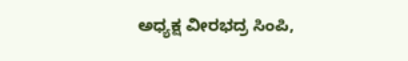ಅಧ್ಯಕ್ಷ ವೀರಭದ್ರ ಸಿಂಪಿ,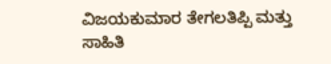ವಿಜಯಕುಮಾರ ತೇಗಲತಿಪ್ಪಿ ಮತ್ತು ಸಾಹಿತಿ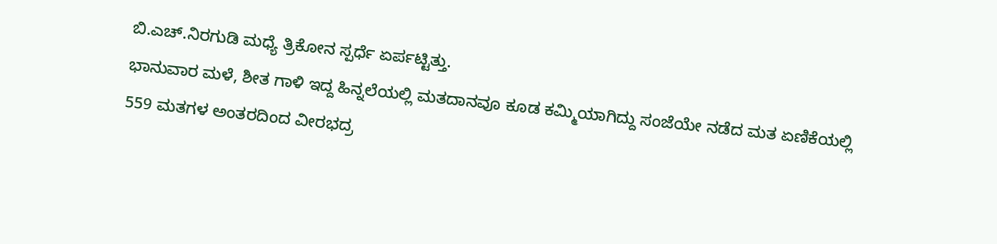ಬಿ.ಎಚ್.ನಿರಗುಡಿ ಮಧ್ಯೆ ತ್ರಿಕೋನ ಸ್ಪರ್ಧೆ ಏರ್ಪಟ್ಟಿತ್ತು.
ಭಾನುವಾರ ಮಳೆ, ಶೀತ ಗಾಳಿ ಇದ್ದ ಹಿನ್ನಲೆಯಲ್ಲಿ ಮತದಾನವೂ ಕೂಡ ಕಮ್ಮಿಯಾಗಿದ್ದು ಸಂಜೆಯೇ ನಡೆದ ಮತ ಏಣಿಕೆಯಲ್ಲಿ 559 ಮತಗಳ ಅಂತರದಿಂದ ವೀರಭದ್ರ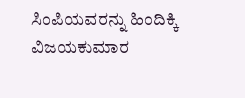ಸಿಂಪಿಯವರನ್ನು ಹಿಂದಿಕ್ಕಿ ವಿಜಯಕುಮಾರ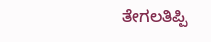ತೇಗಲತಿಪ್ಪಿ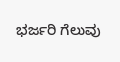ಭರ್ಜರಿ ಗೆಲುವು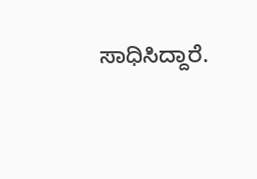ಸಾಧಿಸಿದ್ದಾರೆ.